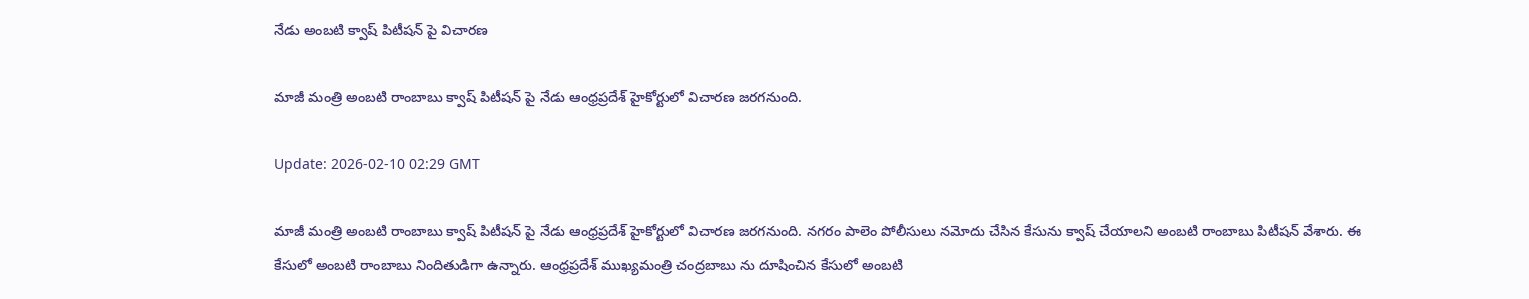నేడు అంబటి క్వాష్ పిటీషన్ పై విచారణ

మాజీ మంత్రి అంబటి రాంబాబు క్వాష్ పిటీషన్ పై నేడు ఆంధ్రప్రదేశ్ హైకోర్టులో విచారణ జరగనుంది.

Update: 2026-02-10 02:29 GMT

మాజీ మంత్రి అంబటి రాంబాబు క్వాష్ పిటీషన్ పై నేడు ఆంధ్రప్రదేశ్ హైకోర్టులో విచారణ జరగనుంది. నగరం పాలెం పోలీసులు నమోదు చేసిన కేసును క్వాష్ చేయాలని అంబటి రాంబాబు పిటీషన్ వేశారు. ఈ కేసులో అంబటి రాంబాబు నిందితుడిగా ఉన్నారు. ఆంధ్రప్రదేశ్ ముఖ్యమంత్రి చంద్రబాబు ను దూషించిన కేసులో అంబటి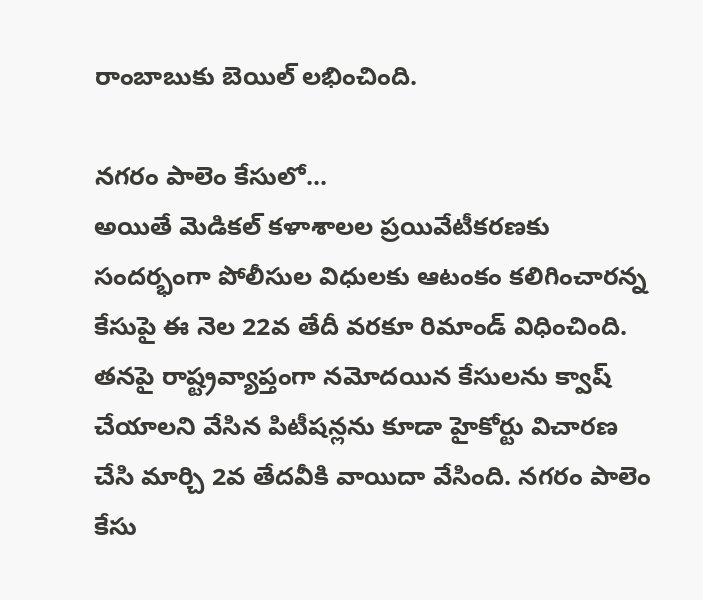రాంబాబుకు బెయిల్ లభించింది.

నగరం పాలెం కేసులో...
అయితే మెడికల్ కళాశాలల ప్రయివేటీకరణకు సందర్భంగా పోలీసుల విధులకు ఆటంకం కలిగించారన్న కేసుపై ఈ నెల 22వ తేదీ వరకూ రిమాండ్ విధించింది. తనపై రాష్ట్రవ్యాప్తంగా నమోదయిన కేసులను క్వాష్ చేయాలని వేసిన పిటీషన్లను కూడా హైకోర్టు విచారణ చేసి మార్చి 2వ తేదవీకి వాయిదా వేసింది. నగరం పాలెం కేసు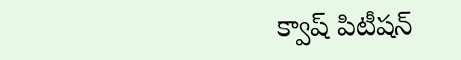క్వాష్ పిటీషన్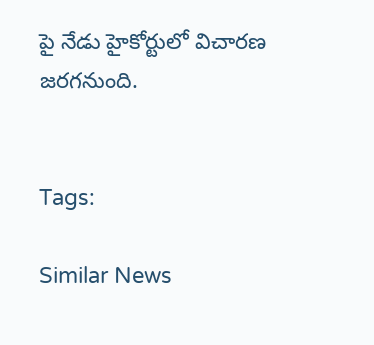పై నేడు హైకోర్టులో విచారణ జరగనుంది.


Tags:

Similar News